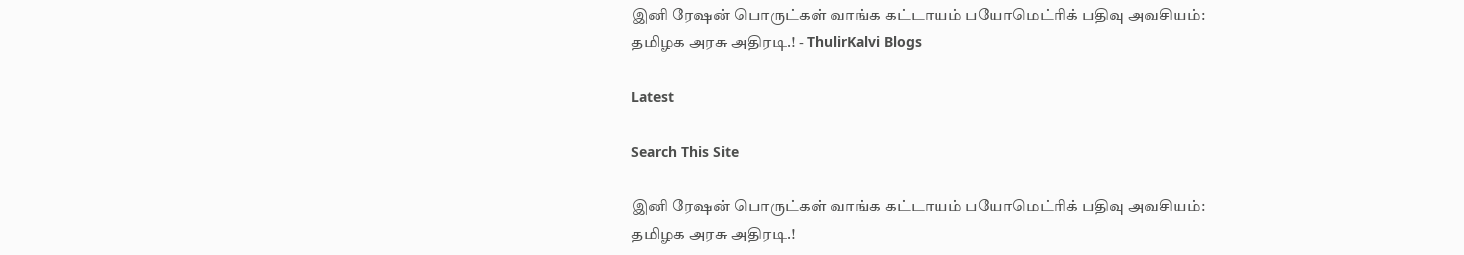இனி ரேஷன் பொருட்கள் வாங்க கட்டாயம் பயோமெட்ரிக் பதிவு அவசியம்: தமிழக அரசு அதிரடி.! - ThulirKalvi Blogs

Latest

Search This Site

இனி ரேஷன் பொருட்கள் வாங்க கட்டாயம் பயோமெட்ரிக் பதிவு அவசியம்: தமிழக அரசு அதிரடி.!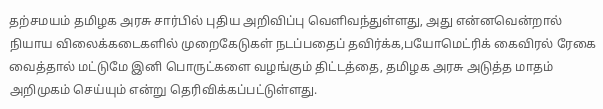தற்சமயம் தமிழக அரசு சார்பில் புதிய அறிவிப்பு வெளிவந்துள்ளது, அது என்னவென்றால் நியாய விலைக்கடைகளில் முறைகேடுகள் நடப்பதைப் தவிர்க்க,பயோமெட்ரிக் கைவிரல் ரேகை வைத்தால் மட்டுமே இனி பொருட்களை வழங்கும் திட்டத்தை, தமிழக அரசு அடுத்த மாதம் அறிமுகம் செய்யும் என்று தெரிவிக்கப்பட்டுள்ளது.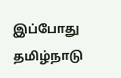இப்போது தமிழ்நாடு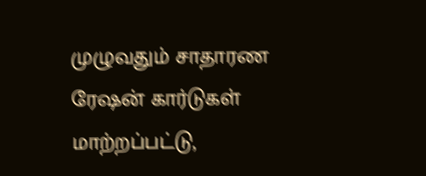முழுவதும் சாதாரண ரேஷன் கார்டுகள் மாற்றப்பட்டு,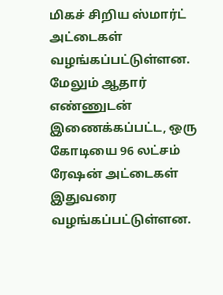மிகச் சிறிய ஸ்மார்ட் அட்டைகள் வழங்கப்பட்டுள்ளன. மேலும் ஆதார் எண்ணுடன் இணைக்கப்பட்ட, ஒரு கோடியை 96 லட்சம் ரேஷன் அட்டைகள் இதுவரை வழங்கப்பட்டுள்ளன.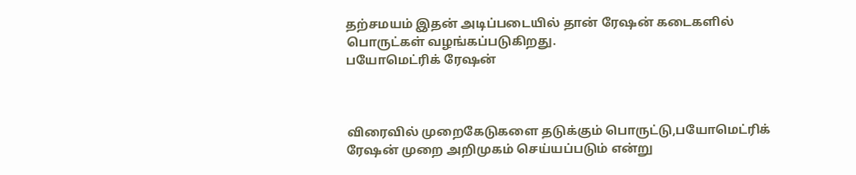தற்சமயம் இதன் அடிப்படையில் தான் ரேஷன் கடைகளில் பொருட்கள் வழங்கப்படுகிறது.
பயோமெட்ரிக் ரேஷன்



விரைவில் முறைகேடுகளை தடுக்கும் பொருட்டு,பயோமெட்ரிக் ரேஷன் முறை அறிமுகம் செய்யப்படும் என்று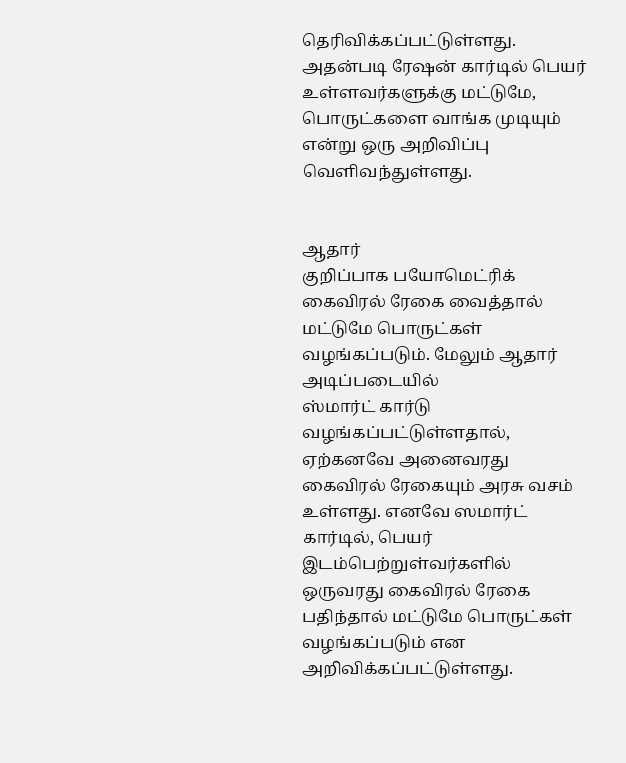தெரிவிக்கப்பட்டுள்ளது. அதன்படி ரேஷன் கார்டில் பெயர் உள்ளவர்களுக்கு மட்டுமே, பொருட்களை வாங்க முடியும் என்று ஒரு அறிவிப்பு வெளிவந்துள்ளது.


ஆதார்
குறிப்பாக பயோமெட்ரிக் கைவிரல் ரேகை வைத்தால் மட்டுமே பொருட்கள் வழங்கப்படும். மேலும் ஆதார் அடிப்படையில்
ஸ்மார்ட் கார்டு வழங்கப்பட்டுள்ளதால், ஏற்கனவே அனைவரது கைவிரல் ரேகையும் அரசு வசம் உள்ளது. எனவே ஸமார்ட்
கார்டில், பெயர் இடம்பெற்றுள்வர்களில் ஒருவரது கைவிரல் ரேகை பதிந்தால் மட்டுமே பொருட்கள் வழங்கப்படும் என அறிவிக்கப்பட்டுள்ளது.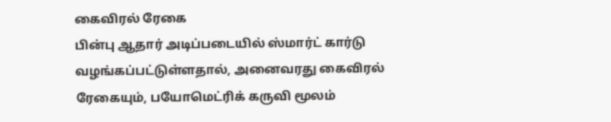கைவிரல் ரேகை
பின்பு ஆதார் அடிப்படையில் ஸ்மார்ட் கார்டு வழங்கப்பட்டுள்ளதால், அனைவரது கைவிரல் ரேகையும், பயோமெட்ரிக் கருவி மூலம்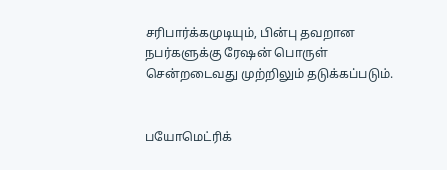சரிபார்க்கமுடியும், பின்பு தவறான நபர்களுக்கு ரேஷன் பொருள் சென்றடைவது முற்றிலும் தடுக்கப்படும்.


பயோமெட்ரிக்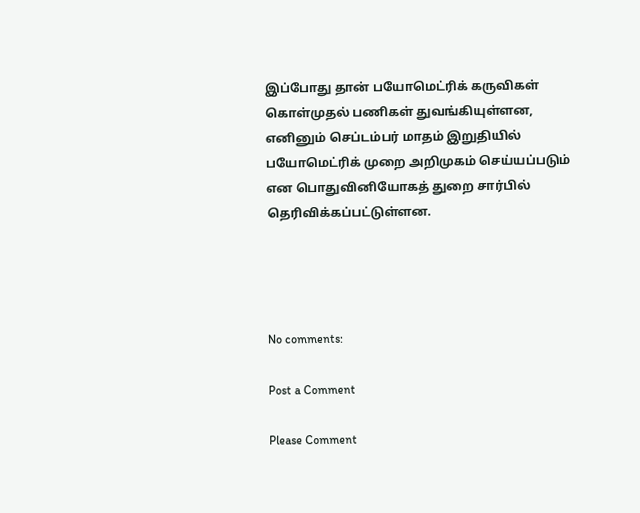இப்போது தான் பயோமெட்ரிக் கருவிகள் கொள்முதல் பணிகள் துவங்கியுள்ளன, எனினும் செப்டம்பர் மாதம் இறுதியில் பயோமெட்ரிக் முறை அறிமுகம் செய்யப்படும் என பொதுவினியோகத் துறை சார்பில் தெரிவிக்கப்பட்டுள்ளன.




No comments:

Post a Comment

Please Comment